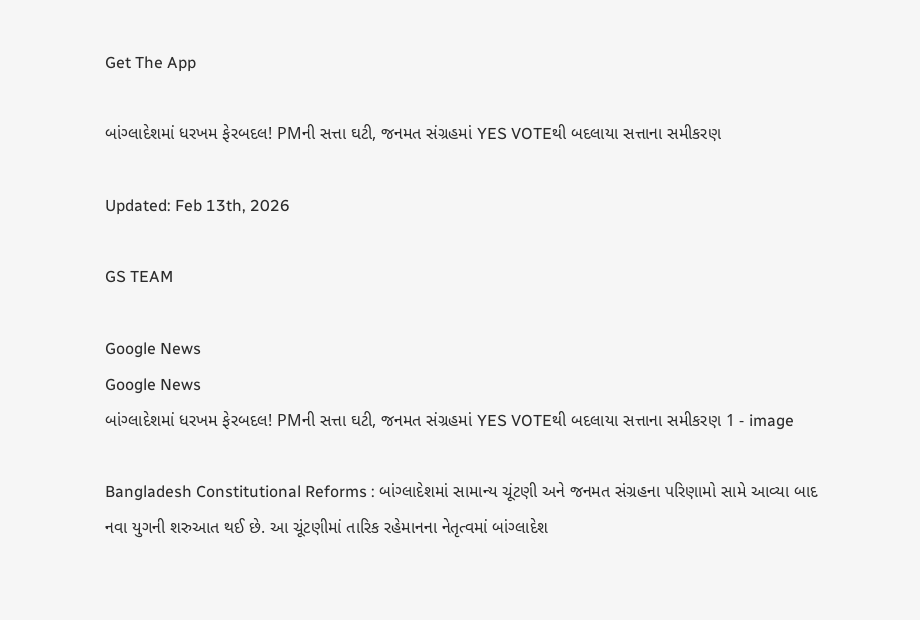Get The App

બાંગ્લાદેશમાં ધરખમ ફેરબદલ! PMની સત્તા ઘટી, જનમત સંગ્રહમાં YES VOTEથી બદલાયા સત્તાના સમીકરણ

Updated: Feb 13th, 2026

GS TEAM

Google News
Google News
બાંગ્લાદેશમાં ધરખમ ફેરબદલ! PMની સત્તા ઘટી, જનમત સંગ્રહમાં YES VOTEથી બદલાયા સત્તાના સમીકરણ 1 - image

Bangladesh Constitutional Reforms : બાંગ્લાદેશમાં સામાન્ય ચૂંટણી અને જનમત સંગ્રહના પરિણામો સામે આવ્યા બાદ નવા યુગની શરુઆત થઈ છે. આ ચૂંટણીમાં તારિક રહેમાનના નેતૃત્વમાં બાંગ્લાદેશ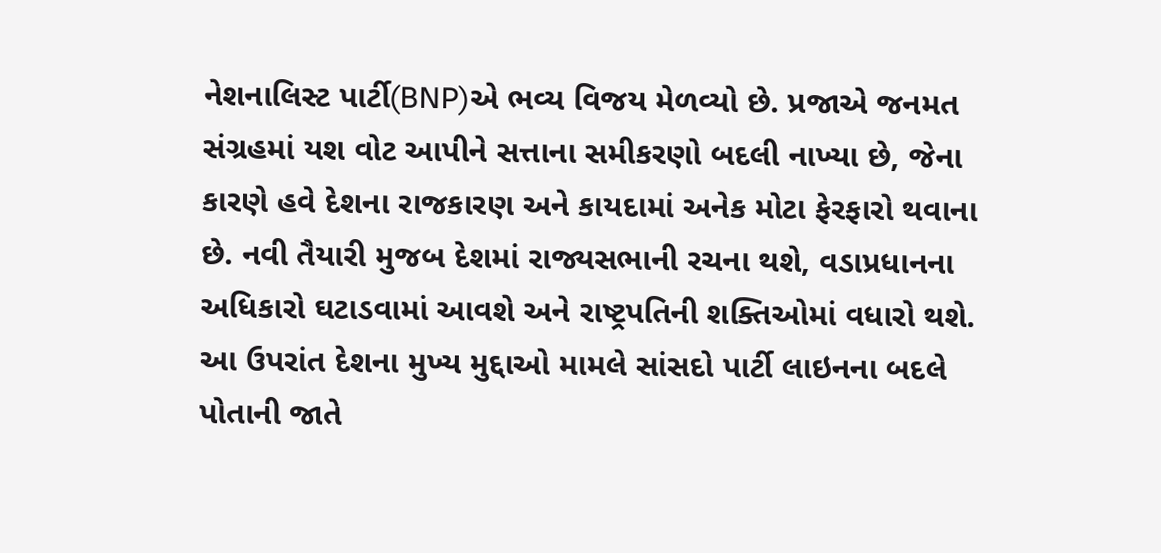નેશનાલિસ્ટ પાર્ટી(BNP)એ ભવ્ય વિજય મેળવ્યો છે. પ્રજાએ જનમત સંગ્રહમાં યશ વોટ આપીને સત્તાના સમીકરણો બદલી નાખ્યા છે, જેના કારણે હવે દેશના રાજકારણ અને કાયદામાં અનેક મોટા ફેરફારો થવાના છે. નવી તૈયારી મુજબ દેશમાં રાજ્યસભાની રચના થશે, વડાપ્રધાનના અધિકારો ઘટાડવામાં આવશે અને રાષ્ટ્રપતિની શક્તિઓમાં વધારો થશે. આ ઉપરાંત દેશના મુખ્ય મુદ્દાઓ મામલે સાંસદો પાર્ટી લાઇનના બદલે પોતાની જાતે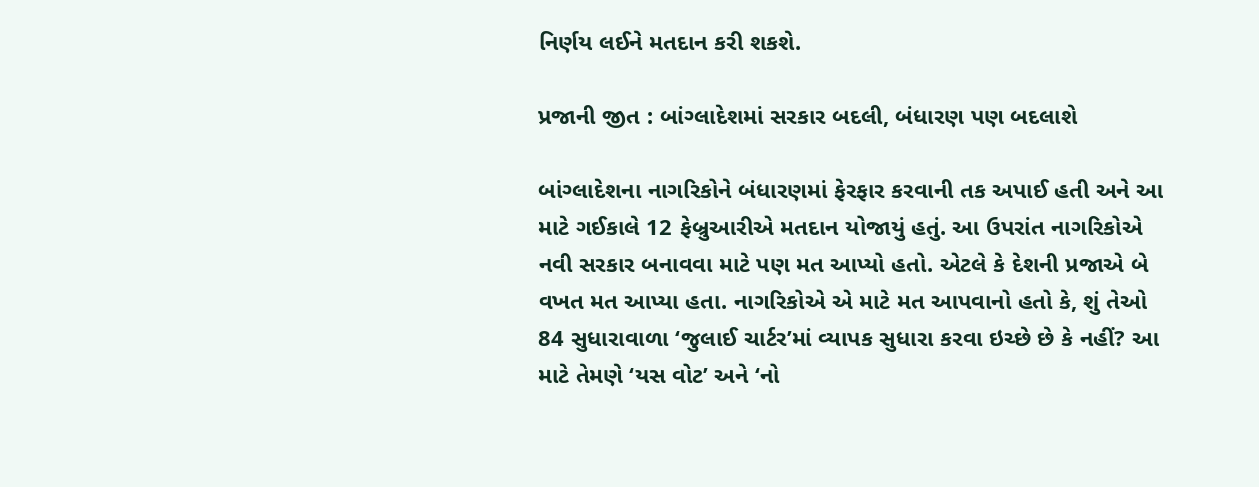નિર્ણય લઈને મતદાન કરી શકશે.

પ્રજાની જીત : બાંગ્લાદેશમાં સરકાર બદલી, બંધારણ પણ બદલાશે

બાંગ્લાદેશના નાગરિકોને બંધારણમાં ફેરફાર કરવાની તક અપાઈ હતી અને આ માટે ગઈકાલે 12 ફેબ્રુઆરીએ મતદાન યોજાયું હતું. આ ઉપરાંત નાગરિકોએ નવી સરકાર બનાવવા માટે પણ મત આપ્યો હતો. એટલે કે દેશની પ્રજાએ બે વખત મત આપ્યા હતા. નાગરિકોએ એ માટે મત આપવાનો હતો કે, શું તેઓ 84 સુધારાવાળા ‘જુલાઈ ચાર્ટર’માં વ્યાપક સુધારા કરવા ઇચ્છે છે કે નહીં? આ માટે તેમણે ‘યસ વોટ’ અને ‘નો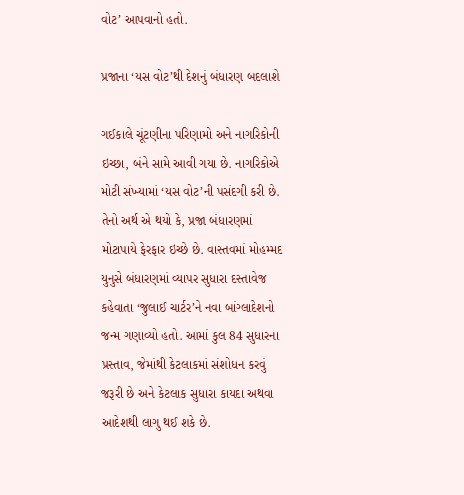વોટ’ આપવાનો હતો.

પ્રજાના ‘યસ વોટ’થી દેશનું બંધારણ બદલાશે

ગઈકાલે ચૂંટણીના પરિણામો અને નાગરિકોની ઇચ્છા, બંને સામે આવી ગયા છે. નાગરિકોએ મોટી સંખ્યામાં ‘યસ વોટ’ની પસંદગી કરી છે. તેનો અર્થ એ થયો કે, પ્રજા બંધારણમાં મોટાપાયે ફેરફાર ઇચ્છે છે. વાસ્તવમાં મોહમ્મદ યુનુસે બંધારણમાં વ્યાપર સુધારા દસ્તાવેજ કહેવાતા ‘જુલાઈ ચાર્ટર’ને નવા બાંગ્લાદેશનો જન્મ ગણાવ્યો હતો. આમાં કુલ 84 સુધારના પ્રસ્તાવ, જેમાંથી કેટલાકમાં સંશોધન કરવું જરૂરી છે અને કેટલાક સુધારા કાયદા અથવા આદેશથી લાગુ થઈ શકે છે.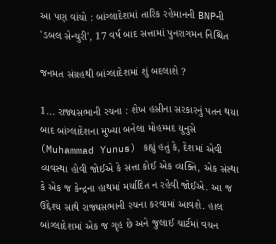આ પણ વાંચો : બાંગ્લાદેશમાં તારિક રહેમાનની BNPની 'ડબલ સેન્ચુરી', 17 વર્ષ બાદ સત્તામાં પુનરાગમન નિશ્ચિત

જનમત સંગ્રહથી બાંગ્લાદેશમાં શું બદલાશે ?

1... રાજ્યસભાની રચના : શેખ હસીના સરકારનું પતન થયા બાદ બાંગ્લાદેશના મુખ્યા બનેલા મોહમ્મદ યુનુસે (Muhammad Yunus) કહ્યું હતું કે, દેશમાં એવી વ્યવસ્થા હોવી જોઈએ કે સત્તા કોઈ એક વ્યક્તિ, એક સંસ્થા કે એક જ કેન્દ્રના હાથમાં મર્યાદિત ન રહેવી જોઈએ. આ જ ઉદ્દેશ્ય સાથે રાજ્યસભાની રચના કરવામાં આવશે. હાલ બાંગ્લાદેશમાં એક જ ગૃહ છે અને જુલાઈ ચાર્ટમાં વચન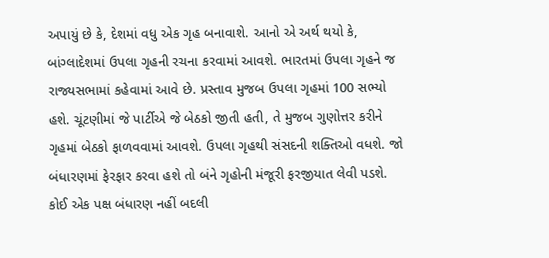અપાયું છે કે, દેશમાં વધુ એક ગૃહ બનાવાશે. આનો એ અર્થ થયો કે, બાંગ્લાદેશમાં ઉપલા ગૃહની રચના કરવામાં આવશે. ભારતમાં ઉપલા ગૃહને જ રાજ્યસભામાં કહેવામાં આવે છે. પ્રસ્તાવ મુજબ ઉપલા ગૃહમાં 100 સભ્યો હશે. ચૂંટણીમાં જે પાર્ટીએ જે બેઠકો જીતી હતી, તે મુજબ ગુણોત્તર કરીને ગૃહમાં બેઠકો ફાળવવામાં આવશે. ઉપલા ગૃહથી સંસદની શક્તિઓ વધશે. જો બંધારણમાં ફેરફાર કરવા હશે તો બંને ગૃહોની મંજૂરી ફરજીયાત લેવી પડશે. કોઈ એક પક્ષ બંધારણ નહીં બદલી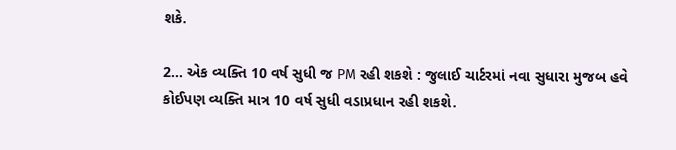શકે.

2... એક વ્યક્તિ 10 વર્ષ સુધી જ PM રહી શકશે : જુલાઈ ચાર્ટરમાં નવા સુધારા મુજબ હવે કોઈપણ વ્યક્તિ માત્ર 10 વર્ષ સુધી વડાપ્રધાન રહી શકશે.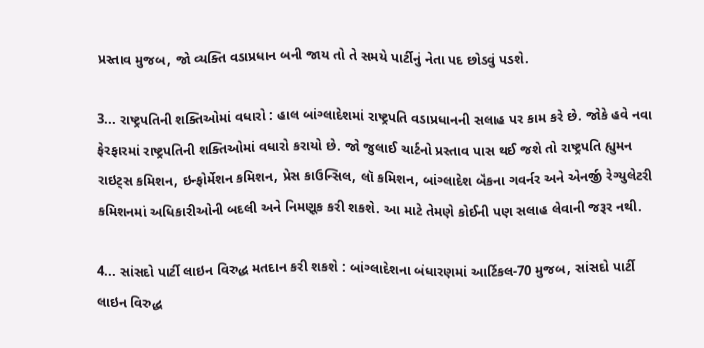પ્રસ્તાવ મુજબ, જો વ્યક્તિ વડાપ્રધાન બની જાય તો તે સમયે પાર્ટીનું નેતા પદ છોડવું પડશે.

3... રાષ્ટ્રપતિની શક્તિઓમાં વધારો : હાલ બાંગ્લાદેશમાં રાષ્ટ્રપતિ વડાપ્રધાનની સલાહ પર કામ કરે છે. જોકે હવે નવા ફેરફારમાં રાષ્ટ્રપતિની શક્તિઓમાં વધારો કરાયો છે. જો જુલાઈ ચાર્ટનો પ્રસ્તાવ પાસ થઈ જશે તો રાષ્ટ્રપતિ હ્યુમન રાઇટ્સ કમિશન, ઇન્ફોર્મેશન કમિશન, પ્રેસ કાઉન્સિલ, લૉ કમિશન, બાંગ્લાદેશ બૅંકના ગવર્નર અને એનર્જી રેગ્યુલેટરી કમિશનમાં અધિકારીઓની બદલી અને નિમણૂક કરી શકશે. આ માટે તેમણે કોઈની પણ સલાહ લેવાની જરૂર નથી.

4... સાંસદો પાર્ટી લાઇન વિરુદ્ધ મતદાન કરી શકશે : બાંગ્લાદેશના બંધારણમાં આર્ટિકલ-70 મુજબ, સાંસદો પાર્ટી લાઇન વિરુદ્ધ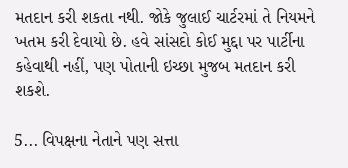મતદાન કરી શકતા નથી. જોકે જુલાઈ ચાર્ટરમાં તે નિયમને ખતમ કરી દેવાયો છે. હવે સાંસદો કોઈ મુદ્દા પર પાર્ટીના કહેવાથી નહીં, પણ પોતાની ઇચ્છા મુજબ મતદાન કરી શકશે.

5... વિપક્ષના નેતાને પણ સત્તા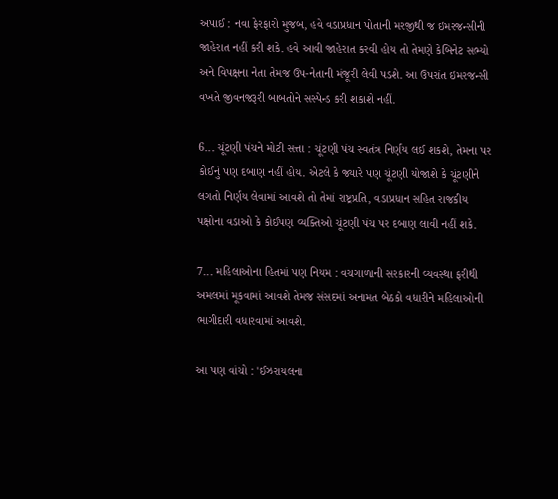અપાઈ : નવા ફેરફારો મુજબ, હવે વડાપ્રધાન પોતાની મરજીથી જ ઇમરજન્સીની જાહેરાત નહીં કરી શકે. હવે આવી જાહેરાત કરવી હોય તો તેમણે કેબિનેટ સભ્યો અને વિપક્ષના નેતા તેમજ ઉપ-નેતાની મંજૂરી લેવી પડશે. આ ઉપરાંત ઇમરજન્સી વખતે જીવનજરૂરી બાબતોને સસ્પેન્ડ કરી શકાશે નહીં.

6... ચૂંટણી પંચને મોટી સત્તા : ચૂંટણી પંચ સ્વતંત્ર નિર્ણય લઈ શકશે, તેમના પર કોઈનું પણ દબાણ નહીં હોય. એટલે કે જ્યારે પણ ચૂંટણી યોજાશે કે ચૂંટણીને લગતો નિર્ણય લેવામાં આવશે તો તેમાં રાષ્ટ્રપ્રતિ, વડાપ્રધાન સહિત રાજકીય પક્ષોના વડાઓ કે કોઈપણ વ્યક્તિઓ ચૂંટણી પંચ પર દબાણ લાવી નહીં શકે.

7... મહિલાઓના હિતમાં પણ નિયમ : વચગાળાની સરકારની વ્યવસ્થા ફરીથી અમલમાં મૂકવામાં આવશે તેમજ સંસદમાં અનામત બેઠકો વધારીને મહિલાઓની ભાગીદારી વધારવામાં આવશે.

આ પણ વાંચો : 'ઈઝરાયલના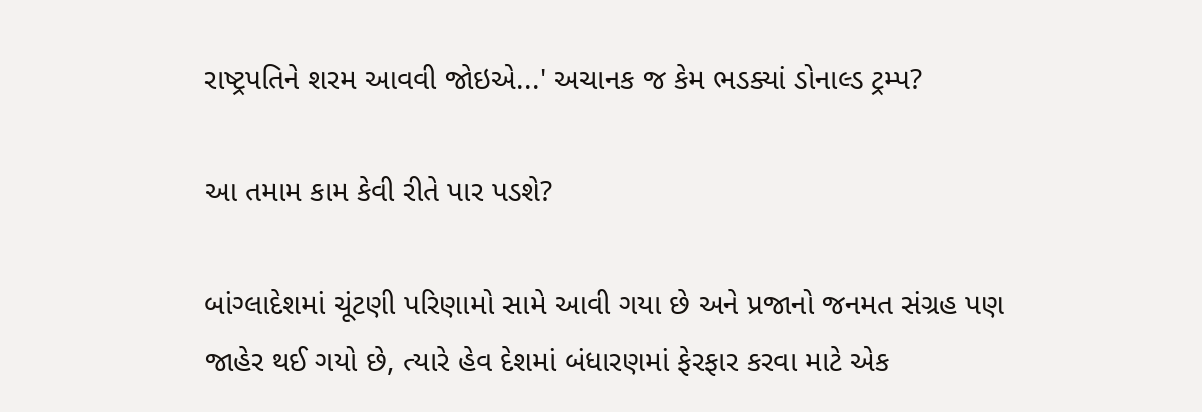રાષ્ટ્રપતિને શરમ આવવી જોઇએ...' અચાનક જ કેમ ભડક્યાં ડોનાલ્ડ ટ્રમ્પ?

આ તમામ કામ કેવી રીતે પાર પડશે?

બાંગ્લાદેશમાં ચૂંટણી પરિણામો સામે આવી ગયા છે અને પ્રજાનો જનમત સંગ્રહ પણ જાહેર થઈ ગયો છે, ત્યારે હેવ દેશમાં બંધારણમાં ફેરફાર કરવા માટે એક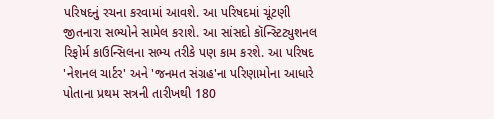પરિષદનું રચના કરવામાં આવશે. આ પરિષદમાં ચૂંટણી જીતનારા સભ્યોને સામેલ કરાશે. આ સાંસદો કૉન્સ્ટિટ્યુશનલ રિફોર્મ કાઉન્સિલના સભ્ય તરીકે પણ કામ કરશે. આ પરિષદ 'નેશનલ ચાર્ટર' અને 'જનમત સંગ્રહ'ના પરિણામોના આધારે પોતાના પ્રથમ સત્રની તારીખથી 180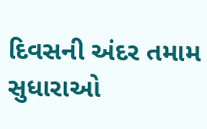દિવસની અંદર તમામ સુધારાઓ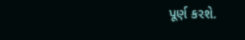પૂર્ણ કરશે.